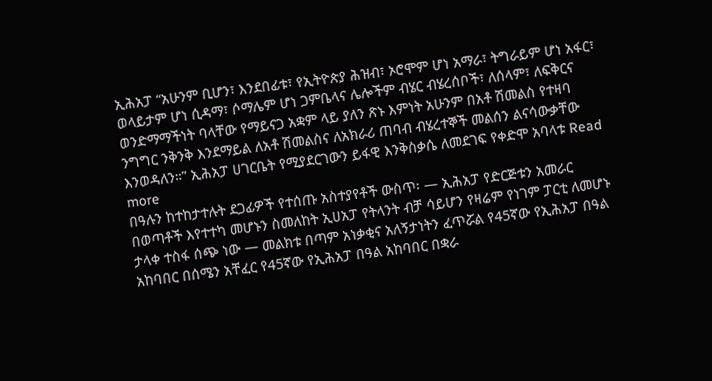ኢሕአፓ “አሁንም ቢሆን፣ እንደበፊቱ፣ የኢትዮጵያ ሕዝብ፣ ኦሮሞም ሆነ አማራ፣ ትግራይም ሆነ አፋር፣ ወላይታም ሆነ ሲዳማ፣ ሶማሌም ሆነ ጋምቤላና ሌሎችም ብሄር ብሄረሰቦች፣ ለሰላም፣ ለፍቅርና ወንድማማችነት ባላቸው የማይናጋ አቋም ላይ ያለን ጽኑ እምነት አሁንም በአቶ ሽመልስ የተዛባ ንግግር ንቅንቅ እንደማይል ለአቶ ሽመልስና ለአክራሪ ጠባብ ብሄረተኞች መልሰን ልናሳውቃቸው እንወዳለን።” ኢሕአፓ ሀገርቤት የሚያደርገውን ይፋዊ እንቅስቃሴ ለመደገፍ የቀድሞ አባላቱ Read more
በዓሉን ከተከታተሉት ደጋፊዎች የተሰጡ አስተያየቶች ውስጥ፡ — ኢሕአፓ የድርጅቱን አመራር በወጣቶች እየተተካ መሆኑን ስመለከት ኢሀአፓ የትላንት ብቻ ሳይሆን የዛሬም የነገም ፓርቲ ለመሆኑ ታላቀ ተስፋ ሰጭ ነው — መልክቱ በጣም አነቃቂና አለኝታነትን ፈጥሯል የ45ኛው የኢሕአፓ በዓል አከባበር በሰሜን አቸፈር የ45ኛው የኢሕአፓ በዓል አከባበር በቋራ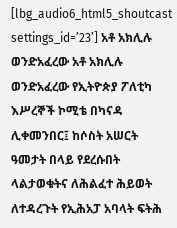[lbg_audio6_html5_shoutcast settings_id=’23’] አቶ አክሊሉ ወንድአፈረው አቶ አክሊሉ ወንድአፈረው የኢትዮጵያ ፖለቲካ እሥረኞች ኮሚቴ በካናዳ ሊቀመንበር፤ ከሶስት አሠርት ዓመታት በላይ የደረሱበት ላልታወቁትና ለሕልፈተ ሕይወት ለተዳረጉት የኢሕአፓ አባላት ፍትሕ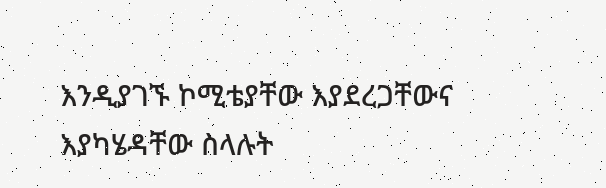እንዲያገኙ ኮሚቴያቸው እያደረጋቸውና እያካሄዳቸው ስላሉት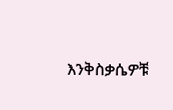እንቅስቃሴዎቹ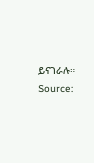ይናገራሉ። Source: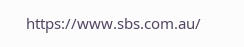https://www.sbs.com.au/